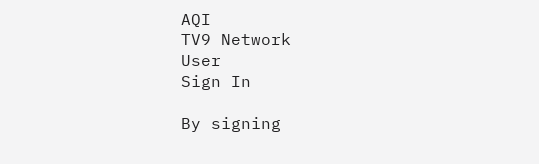AQI
TV9 Network
User
Sign In

By signing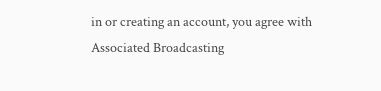in or creating an account, you agree with Associated Broadcasting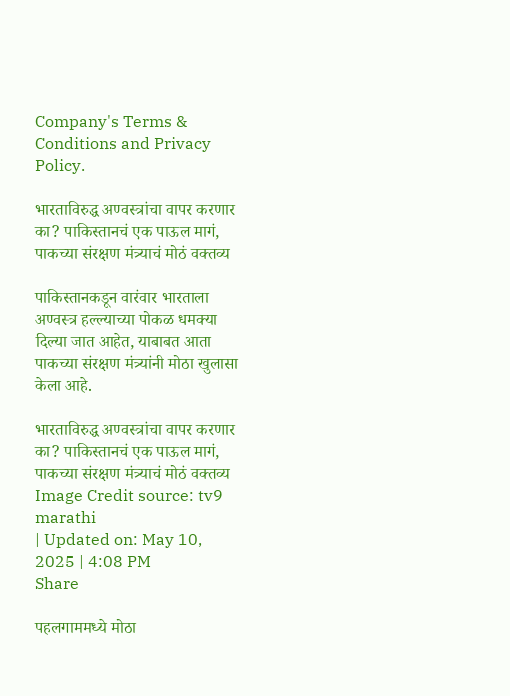Company's Terms & Conditions and Privacy Policy.

भारताविरुद्ध अण्वस्त्रांचा वापर करणार का? पाकिस्तानचं एक पाऊल मागं, पाकच्या संरक्षण मंत्र्याचं मोठं वक्तव्य

पाकिस्तानकडून वारंवार भारताला अण्वस्त्र हल्ल्याच्या पोकळ धमक्या दिल्या जात आहेत, याबाबत आता पाकच्या संरक्षण मंत्र्यांनी मोठा खुलासा केला आहे.

भारताविरुद्ध अण्वस्त्रांचा वापर करणार का? पाकिस्तानचं एक पाऊल मागं, पाकच्या संरक्षण मंत्र्याचं मोठं वक्तव्य
Image Credit source: tv9 marathi
| Updated on: May 10, 2025 | 4:08 PM
Share

पहलगाममध्ये मोठा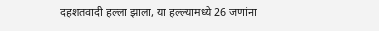दहशतवादी हल्ला झाला, या हल्ल्यामध्ये 26 जणांना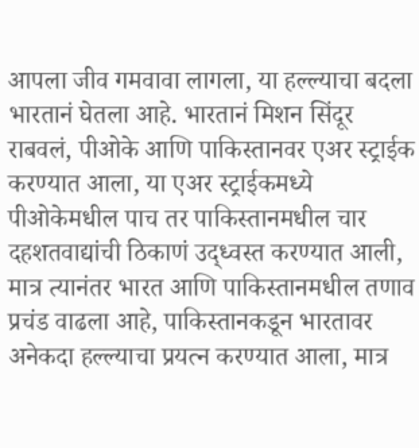आपला जीव गमवावा लागला, या हल्ल्याचा बदला भारतानं घेतला आहे. भारतानं मिशन सिंदूर राबवलं, पीओके आणि पाकिस्तानवर एअर स्ट्राईक करण्यात आला, या एअर स्ट्राईकमध्ये पीओकेमधील पाच तर पाकिस्तानमधील चार दहशतवाद्यांची ठिकाणं उद्ध्वस्त करण्यात आली, मात्र त्यानंतर भारत आणि पाकिस्तानमधील तणाव प्रचंड वाढला आहे, पाकिस्तानकडून भारतावर अनेकदा हल्ल्याचा प्रयत्न करण्यात आला, मात्र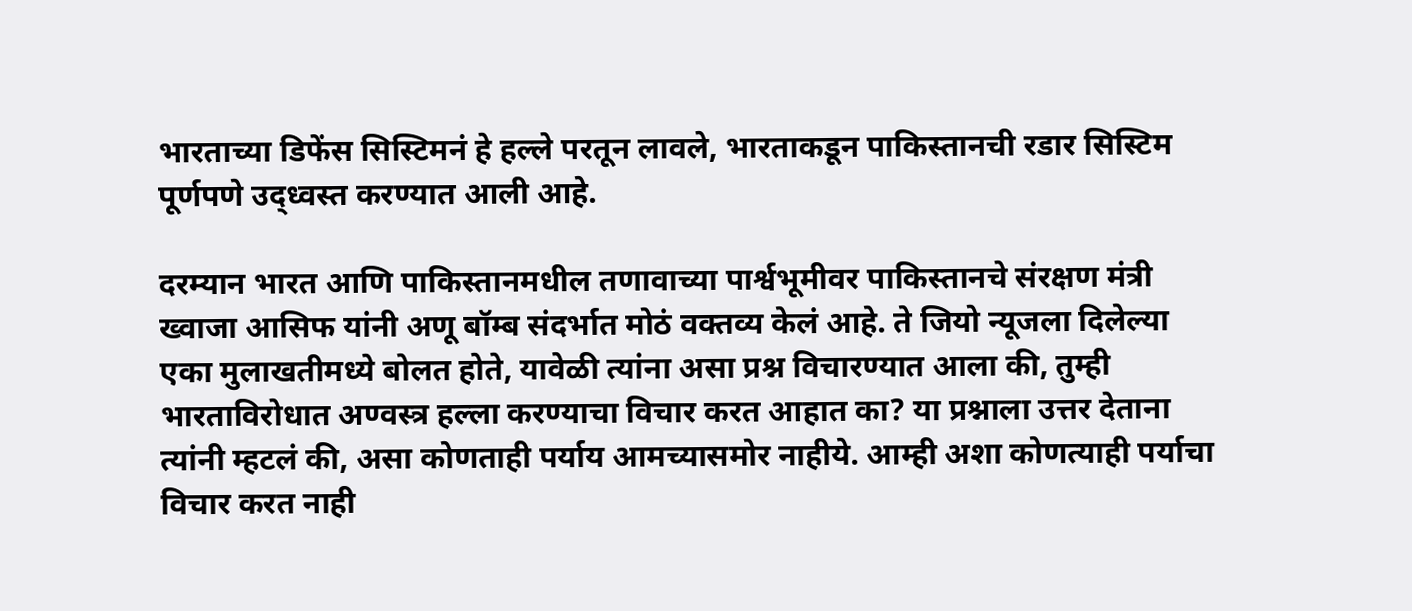भारताच्या डिफेंस सिस्टिमनं हे हल्ले परतून लावले, भारताकडून पाकिस्तानची रडार सिस्टिम पूर्णपणे उद्ध्वस्त करण्यात आली आहे.

दरम्यान भारत आणि पाकिस्तानमधील तणावाच्या पार्श्वभूमीवर पाकिस्तानचे संरक्षण मंत्री ख्वाजा आसिफ यांनी अणू बॉम्ब संदर्भात मोठं वक्तव्य केलं आहे. ते जियो न्यूजला दिलेल्या एका मुलाखतीमध्ये बोलत होते, यावेळी त्यांना असा प्रश्न विचारण्यात आला की, तुम्ही भारताविरोधात अण्वस्त्र हल्ला करण्याचा विचार करत आहात का? या प्रश्नाला उत्तर देताना त्यांनी म्हटलं की, असा कोणताही पर्याय आमच्यासमोर नाहीये. आम्ही अशा कोणत्याही पर्याचा विचार करत नाही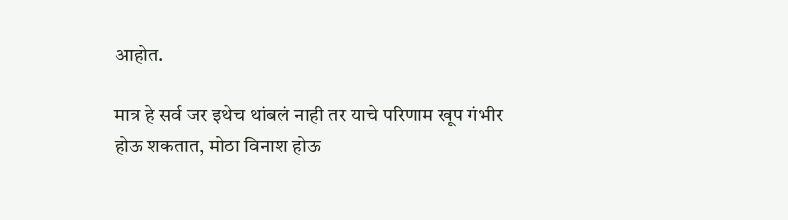आहोत.

मात्र हे सर्व जर इथेच थांबलं नाही तर याचे परिणाम खूप गंभीर होऊ शकतात, मोठा विनाश होऊ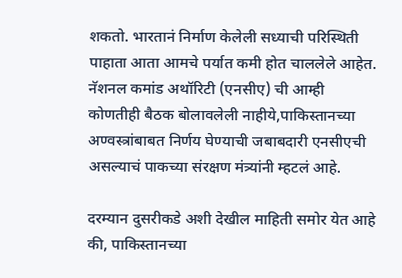शकतो. भारतानं निर्माण केलेली सध्याची परिस्थिती पाहाता आता आमचे पर्यात कमी होत चाललेले आहेत. नॅशनल कमांड अथॉरिटी (एनसीए) ची आम्ही कोणतीही बैठक बोलावलेली नाहीये,पाकिस्तानच्या अण्वस्त्रांबाबत निर्णय घेण्याची जबाबदारी एनसीएची असल्याचं पाकच्या संरक्षण मंत्र्यांनी म्हटलं आहे.

दरम्यान दुसरीकडे अशी देखील माहिती समोर येत आहे की, पाकिस्तानच्या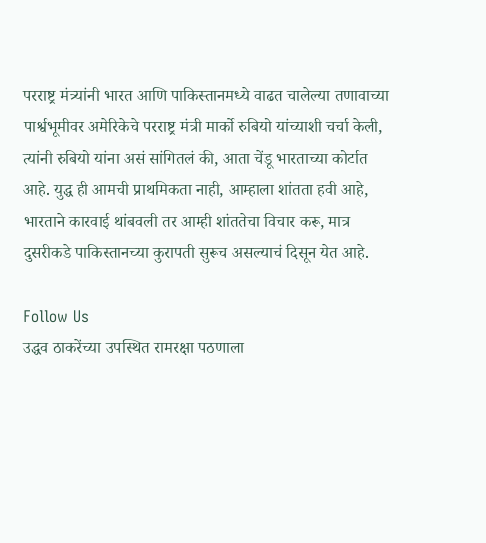परराष्ट्र मंत्र्यांनी भारत आणि पाकिस्तानमध्ये वाढत चालेल्या तणावाच्या पार्श्वभूमीवर अमेरिकेचे परराष्ट्र मंत्री मार्को रुबियो यांच्याशी चर्चा केली, त्यांनी रुबियो यांना असं सांगितलं की, आता चेंडू भारताच्या कोर्टात आहे. युद्ध ही आमची प्राथमिकता नाही, आम्हाला शांतता हवी आहे, भारताने कारवाई थांबवली तर आम्ही शांततेचा विचार करू, मात्र दुसरीकडे पाकिस्तानच्या कुरापती सुरूच असल्याचं दिसून येत आहे.

Follow Us
उद्धव ठाकरेंच्या उपस्थित रामरक्षा पठणाला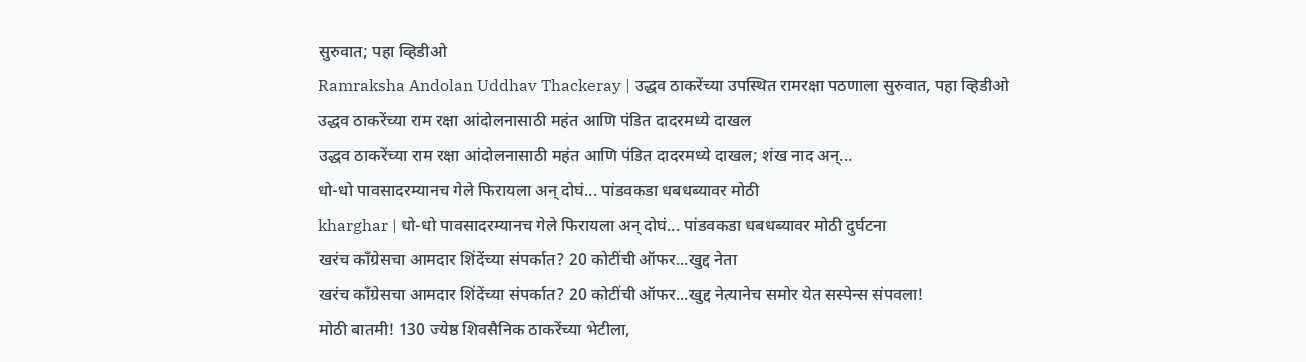सुरुवात; पहा व्हिडीओ
Ramraksha Andolan Uddhav Thackeray | उद्धव ठाकरेंच्या उपस्थित रामरक्षा पठणाला सुरुवात, पहा व्हिडीओ
उद्धव ठाकरेंच्या राम रक्षा आंदोलनासाठी महंत आणि पंडित दादरमध्ये दाखल
उद्धव ठाकरेंच्या राम रक्षा आंदोलनासाठी महंत आणि पंडित दादरमध्ये दाखल; शंख नाद अन्...
धो-धो पावसादरम्यानच गेले फिरायला अन् दोघं... पांडवकडा धबधब्यावर मोठी
kharghar | धो-धो पावसादरम्यानच गेले फिरायला अन् दोघं... पांडवकडा धबधब्यावर मोठी दुर्घटना
खरंच काँग्रेसचा आमदार शिंदेंच्या संपर्कात? 20 कोटींची ऑफर...खुद्द नेता
खरंच काँग्रेसचा आमदार शिंदेंच्या संपर्कात? 20 कोटींची ऑफर...खुद्द नेत्यानेच समोर येत सस्पेन्स संपवला!
मोठी बातमी! 130 ज्येष्ठ शिवसैनिक ठाकरेंच्या भेटीला,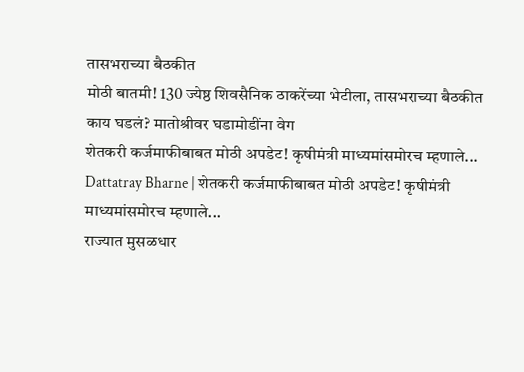तासभराच्या बैठकीत
मोठी बातमी! 130 ज्येष्ठ शिवसैनिक ठाकरेंच्या भेटीला, तासभराच्या बैठकीत काय घडलं? मातोश्रीवर घडामोडींना वेग
शेतकरी कर्जमाफीबाबत मोठी अपडेट! कृषीमंत्री माध्यमांसमोरच म्हणाले...
Dattatray Bharne | शेतकरी कर्जमाफीबाबत मोठी अपडेट! कृषीमंत्री माध्यमांसमोरच म्हणाले...
राज्यात मुसळधार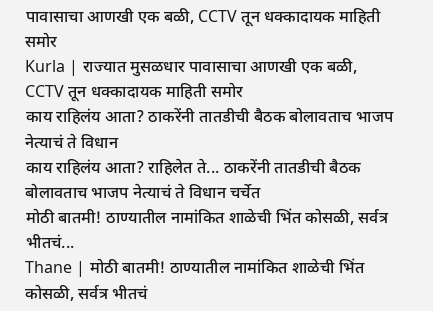पावासाचा आणखी एक बळी, CCTV तून धक्कादायक माहिती समोर
Kurla | राज्यात मुसळधार पावासाचा आणखी एक बळी, CCTV तून धक्कादायक माहिती समोर
काय राहिलंय आता? ठाकरेंनी तातडीची बैठक बोलावताच भाजप नेत्याचं ते विधान
काय राहिलंय आता? राहिलेत ते... ठाकरेंनी तातडीची बैठक बोलावताच भाजप नेत्याचं ते विधान चर्चेत
मोठी बातमी! ठाण्यातील नामांकित शाळेची भिंत कोसळी, सर्वत्र भीतचं...
Thane | मोठी बातमी! ठाण्यातील नामांकित शाळेची भिंत कोसळी, सर्वत्र भीतचं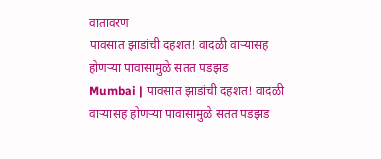वातावरण
पावसात झाडांची दहशत! वादळी वाऱ्यासह होणऱ्या पावासामुळे सतत पडझड
Mumbai | पावसात झाडांची दहशत! वादळी वाऱ्यासह होणऱ्या पावासामुळे सतत पडझड